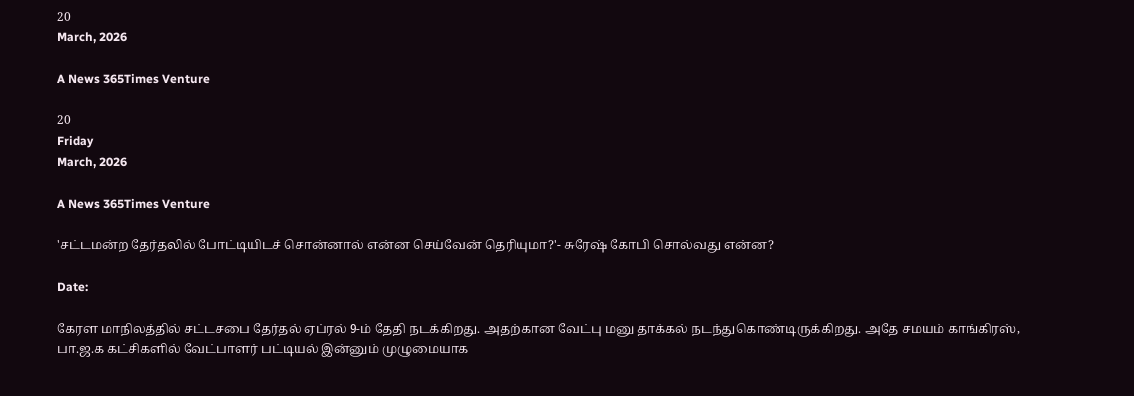20
March, 2026

A News 365Times Venture

20
Friday
March, 2026

A News 365Times Venture

'சட்டமன்ற தேர்தலில் போட்டியிடச் சொன்னால் என்ன செய்வேன் தெரியுமா?'- சுரேஷ் கோபி சொல்வது என்ன?

Date:

கேரள மாநிலத்தில் சட்டசபை தேர்தல் ஏப்ரல் 9-ம் தேதி நடக்கிறது. அதற்கான வேட்பு மனு தாக்கல் நடந்துகொண்டிருக்கிறது. அதே சமயம் காங்கிரஸ், பா.ஜ.க கட்சிகளில் வேட்பாளர் பட்டியல் இன்னும் முழுமையாக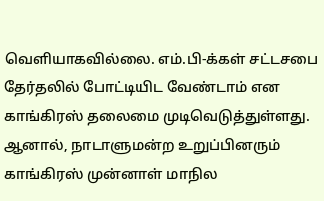வெளியாகவில்லை. எம்.பி-க்கள் சட்டசபை தேர்தலில் போட்டியிட வேண்டாம் என காங்கிரஸ் தலைமை முடிவெடுத்துள்ளது. ஆனால், நாடாளுமன்ற உறுப்பினரும் காங்கிரஸ் முன்னாள் மாநில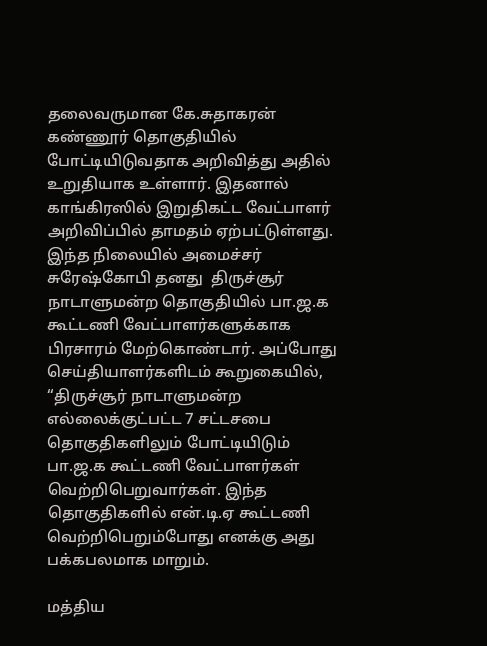தலைவருமான கே.சுதாகரன் கண்ணூர் தொகுதியில் போட்டியிடுவதாக அறிவித்து அதில் உறுதியாக உள்ளார். இதனால் காங்கிரஸில் இறுதிகட்ட வேட்பாளர் அறிவிப்பில் தாமதம் ஏற்பட்டுள்ளது. இந்த நிலையில் அமைச்சர் சுரேஷ்கோபி தனது  திருச்சூர் நாடாளுமன்ற தொகுதியில் பா.ஜ.க கூட்டணி வேட்பாளர்களுக்காக பிரசாரம் மேற்கொண்டார். அப்போது செய்தியாளர்களிடம் கூறுகையில், “திருச்சூர் நாடாளுமன்ற எல்லைக்குட்பட்ட 7 சட்டசபை தொகுதிகளிலும் போட்டியிடும் பா.ஜ.க கூட்டணி வேட்பாளர்கள் வெற்றிபெறுவார்கள். இந்த தொகுதிகளில் என்.டி.ஏ கூட்டணி வெற்றிபெறும்போது எனக்கு அது பக்கபலமாக மாறும்.

மத்திய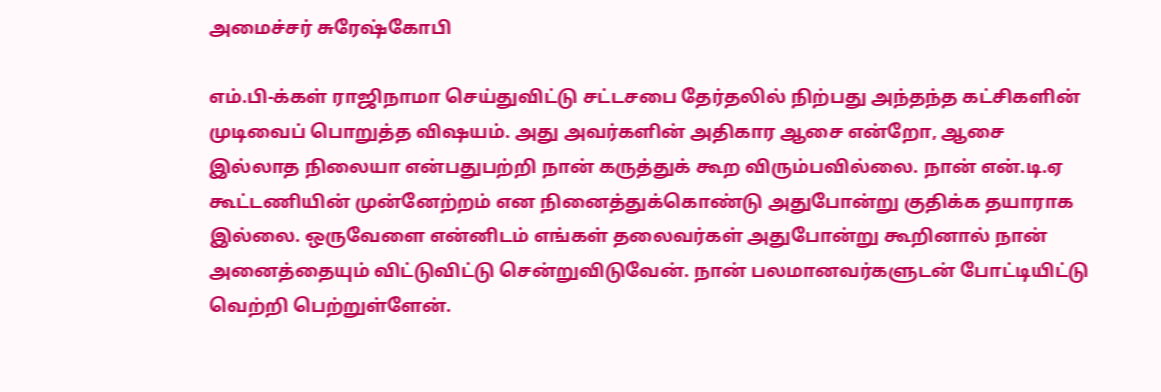அமைச்சர் சுரேஷ்கோபி

எம்.பி-க்கள் ராஜிநாமா செய்துவிட்டு சட்டசபை தேர்தலில் நிற்பது அந்தந்த கட்சிகளின் முடிவைப் பொறுத்த விஷயம். அது அவர்களின் அதிகார ஆசை என்றோ, ஆசை இல்லாத நிலையா என்பதுபற்றி நான் கருத்துக் கூற விரும்பவில்லை. நான் என்.டி.ஏ கூட்டணியின் முன்னேற்றம் என நினைத்துக்கொண்டு அதுபோன்று குதிக்க தயாராக இல்லை. ஒருவேளை என்னிடம் எங்கள் தலைவர்கள் அதுபோன்று கூறினால் நான் அனைத்தையும் விட்டுவிட்டு சென்றுவிடுவேன். நான் பலமானவர்களுடன் போட்டியிட்டு வெற்றி பெற்றுள்ளேன்.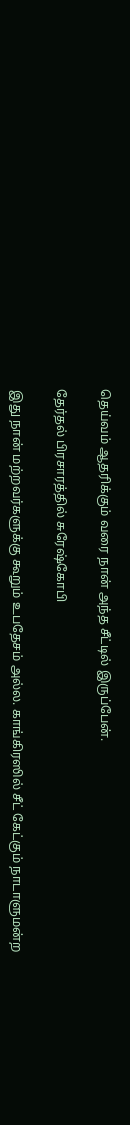தெய்வம் ஆதரிக்கும் வரை நான் அந்த சீட்டில் இருப்பேன்.

தேர்தல் பிரசாரத்தில் சுரேஷ்கோபி

இது நான் மற்றவர்களுக்கு கூறும் உபதேசம் அல்ல. காங்கிரஸில் சீட் கேட்கும் நாடாளுமன்ற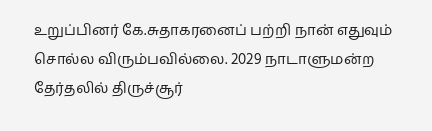உறுப்பினர் கே.சுதாகரனைப் பற்றி நான் எதுவும் சொல்ல விரும்பவில்லை. 2029 நாடாளுமன்ற தேர்தலில் திருச்சூர்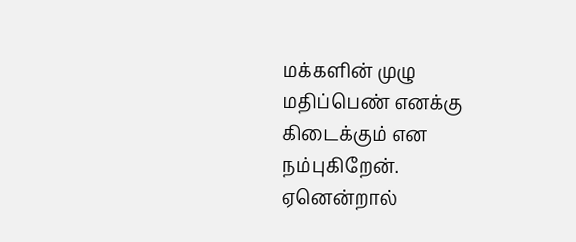மக்களின் முழு மதிப்பெண் எனக்கு கிடைக்கும் என நம்புகிறேன். ஏனென்றால்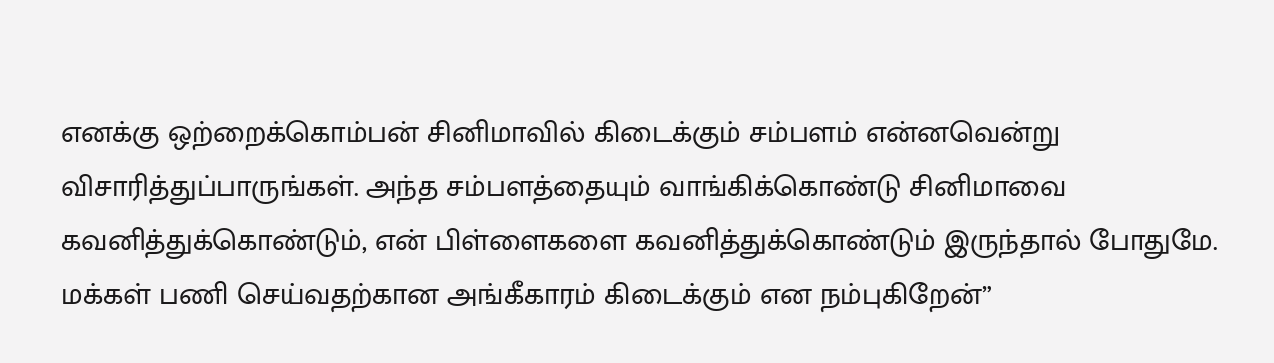எனக்கு ஒற்றைக்கொம்பன் சினிமாவில் கிடைக்கும் சம்பளம் என்னவென்று விசாரித்துப்பாருங்கள். அந்த சம்பளத்தையும் வாங்கிக்கொண்டு சினிமாவை கவனித்துக்கொண்டும், என் பிள்ளைகளை கவனித்துக்கொண்டும் இருந்தால் போதுமே. மக்கள் பணி செய்வதற்கான அங்கீகாரம் கிடைக்கும் என நம்புகிறேன்”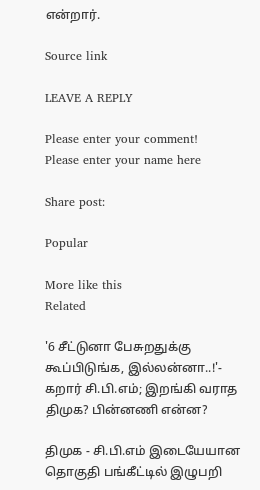என்றார்.

Source link

LEAVE A REPLY

Please enter your comment!
Please enter your name here

Share post:

Popular

More like this
Related

'6 சீட்டுனா பேசுறதுக்கு கூப்பிடுங்க, இல்லன்னா..!'- கறார் சி.பி.எம்; இறங்கி வராத திமுக? பின்னணி என்ன?

திமுக - சி.பி.எம் இடையேயான தொகுதி பங்கீட்டில் இழுபறி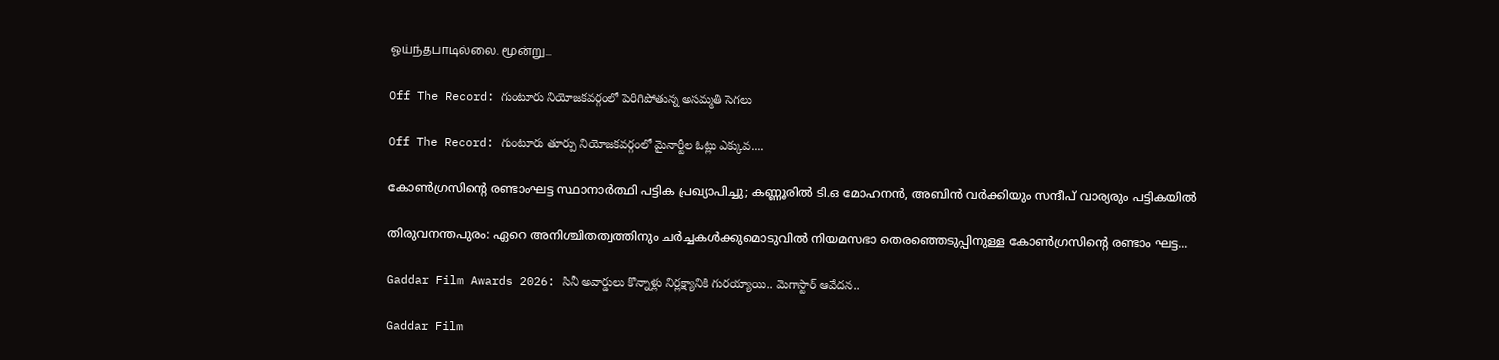ஓய்ந்தபாடில்லை. மூன்று...

Off The Record: గుంటూరు నియోజకవర్గంలో పెరిగిపోతున్న అసమ్మతి సెగలు

Off The Record: గుంటూరు తూర్పు నియోజకవర్గంలో మైనార్టీల ఓట్లు ఎక్కువ....

കോണ്‍ഗ്രസിന്റെ രണ്ടാംഘട്ട സ്ഥാനാര്‍ത്ഥി പട്ടിക പ്രഖ്യാപിച്ചു; കണ്ണൂരില്‍ ടി.ഒ മോഹനന്‍, അബിന്‍ വര്‍ക്കിയും സന്ദീപ് വാര്യരും പട്ടികയില്‍

തിരുവനന്തപുരം: ഏറെ അനിശ്ചിതത്വത്തിനും ചര്‍ച്ചകള്‍ക്കുമൊടുവില്‍ നിയമസഭാ തെരഞ്ഞെടുപ്പിനുള്ള കോണ്‍ഗ്രസിന്റെ രണ്ടാം ഘട്ട...

Gaddar Film Awards 2026: సినీ అవార్డులు కొన్నాళ్లు నిర్లక్ష్యానికి గురయ్యాయి.. మెగాస్టార్ ఆవేదన..

Gaddar Film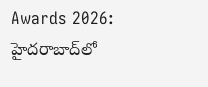Awards 2026: హైదరాబాద్‌లో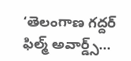‘తెలంగాణ గద్దర్ ఫిల్మ్ అవార్డ్స్...